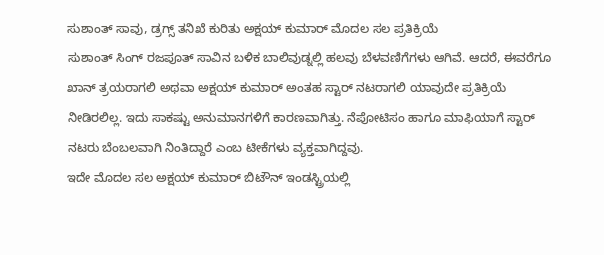ಸುಶಾಂತ್ ಸಾವು, ಡ್ರಗ್ಸ್ ತನಿಖೆ ಕುರಿತು ಅಕ್ಷಯ್ ಕುಮಾರ್ ಮೊದಲ ಸಲ ಪ್ರತಿಕ್ರಿಯೆ
ಸುಶಾಂತ್ ಸಿಂಗ್ ರಜಪೂತ್ ಸಾವಿನ ಬಳಿಕ ಬಾಲಿವುಡ್ನಲ್ಲಿ ಹಲವು ಬೆಳವಣಿಗೆಗಳು ಆಗಿವೆ. ಆದರೆ, ಈವರೆಗೂ ಖಾನ್ ತ್ರಯರಾಗಲಿ ಅಥವಾ ಅಕ್ಷಯ್ ಕುಮಾರ್ ಅಂತಹ ಸ್ಟಾರ್ ನಟರಾಗಲಿ ಯಾವುದೇ ಪ್ರತಿಕ್ರಿಯೆ ನೀಡಿರಲಿಲ್ಲ. ಇದು ಸಾಕಷ್ಟು ಅನುಮಾನಗಳಿಗೆ ಕಾರಣವಾಗಿತ್ತು. ನೆಪೋಟಿಸಂ ಹಾಗೂ ಮಾಫಿಯಾಗೆ ಸ್ಟಾರ್ ನಟರು ಬೆಂಬಲವಾಗಿ ನಿಂತಿದ್ದಾರೆ ಎಂಬ ಟೀಕೆಗಳು ವ್ಯಕ್ತವಾಗಿದ್ದವು.
ಇದೇ ಮೊದಲ ಸಲ ಅಕ್ಷಯ್ ಕುಮಾರ್ ಬಿಟೌನ್ ಇಂಡಸ್ಟ್ರಿಯಲ್ಲಿ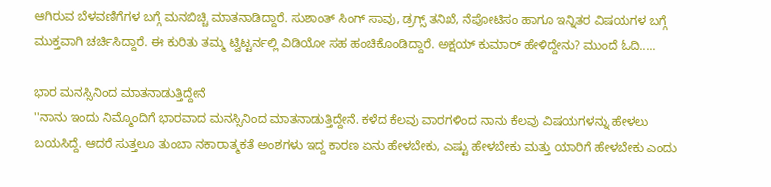ಆಗಿರುವ ಬೆಳವಣಿಗೆಗಳ ಬಗ್ಗೆ ಮನಬಿಚ್ಚಿ ಮಾತನಾಡಿದ್ದಾರೆ. ಸುಶಾಂತ್ ಸಿಂಗ್ ಸಾವು, ಡ್ರಗ್ಸ್ ತನಿಖೆ, ನೆಪೋಟಿಸಂ ಹಾಗೂ ಇನ್ನಿತರ ವಿಷಯಗಳ ಬಗ್ಗೆ ಮುಕ್ತವಾಗಿ ಚರ್ಚಿಸಿದ್ದಾರೆ. ಈ ಕುರಿತು ತಮ್ಮ ಟ್ವಿಟ್ಟರ್ನಲ್ಲಿ ವಿಡಿಯೋ ಸಹ ಹಂಚಿಕೊಂಡಿದ್ದಾರೆ. ಅಕ್ಷಯ್ ಕುಮಾರ್ ಹೇಳಿದ್ದೇನು? ಮುಂದೆ ಓದಿ.....

ಭಾರ ಮನಸ್ಸಿನಿಂದ ಮಾತನಾಡುತ್ತಿದ್ದೇನೆ
''ನಾನು ಇಂದು ನಿಮ್ಮೊಂದಿಗೆ ಭಾರವಾದ ಮನಸ್ಸಿನಿಂದ ಮಾತನಾಡುತ್ತಿದ್ದೇನೆ. ಕಳೆದ ಕೆಲವು ವಾರಗಳಿಂದ ನಾನು ಕೆಲವು ವಿಷಯಗಳನ್ನು ಹೇಳಲು ಬಯಸಿದ್ದೆ. ಆದರೆ ಸುತ್ತಲೂ ತುಂಬಾ ನಕಾರಾತ್ಮಕತೆ ಅಂಶಗಳು ಇದ್ದ ಕಾರಣ ಏನು ಹೇಳಬೇಕು, ಎಷ್ಟು ಹೇಳಬೇಕು ಮತ್ತು ಯಾರಿಗೆ ಹೇಳಬೇಕು ಎಂದು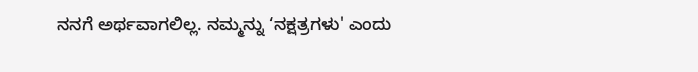ನನಗೆ ಅರ್ಥವಾಗಲಿಲ್ಲ. ನಮ್ಮನ್ನು ‘ನಕ್ಷತ್ರಗಳು' ಎಂದು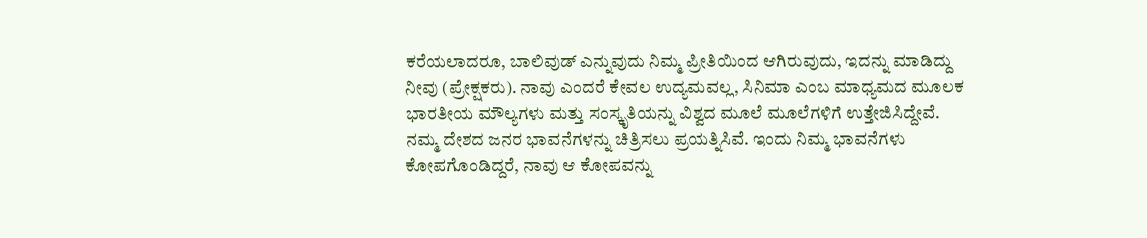ಕರೆಯಲಾದರೂ, ಬಾಲಿವುಡ್ ಎನ್ನುವುದು ನಿಮ್ಮ ಪ್ರೀತಿಯಿಂದ ಆಗಿರುವುದು, ಇದನ್ನು ಮಾಡಿದ್ದು ನೀವು (ಪ್ರೇಕ್ಷಕರು). ನಾವು ಎಂದರೆ ಕೇವಲ ಉದ್ಯಮವಲ್ಲ, ಸಿನಿಮಾ ಎಂಬ ಮಾಧ್ಯಮದ ಮೂಲಕ ಭಾರತೀಯ ಮೌಲ್ಯಗಳು ಮತ್ತು ಸಂಸ್ಕೃತಿಯನ್ನು ವಿಶ್ವದ ಮೂಲೆ ಮೂಲೆಗಳಿಗೆ ಉತ್ತೇಜಿಸಿದ್ದೇವೆ. ನಮ್ಮ ದೇಶದ ಜನರ ಭಾವನೆಗಳನ್ನು ಚಿತ್ರಿಸಲು ಪ್ರಯತ್ನಿಸಿವೆ. ಇಂದು ನಿಮ್ಮ ಭಾವನೆಗಳು ಕೋಪಗೊಂಡಿದ್ದರೆ, ನಾವು ಆ ಕೋಪವನ್ನು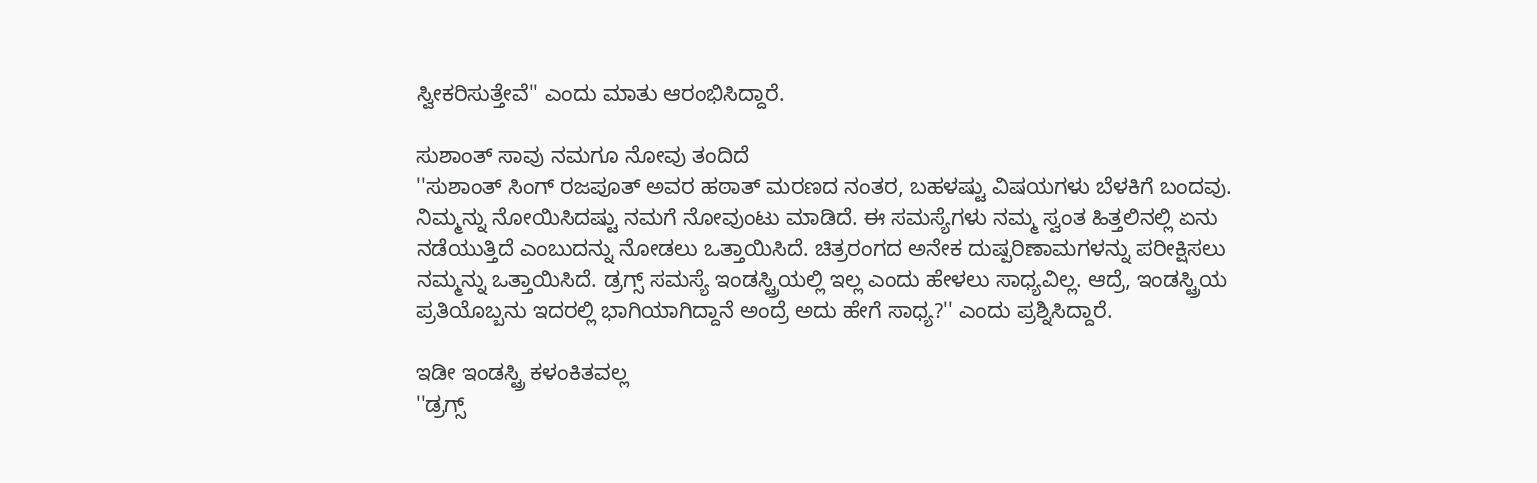ಸ್ವೀಕರಿಸುತ್ತೇವೆ'' ಎಂದು ಮಾತು ಆರಂಭಿಸಿದ್ದಾರೆ.

ಸುಶಾಂತ್ ಸಾವು ನಮಗೂ ನೋವು ತಂದಿದೆ
''ಸುಶಾಂತ್ ಸಿಂಗ್ ರಜಪೂತ್ ಅವರ ಹಠಾತ್ ಮರಣದ ನಂತರ, ಬಹಳಷ್ಟು ವಿಷಯಗಳು ಬೆಳಕಿಗೆ ಬಂದವು. ನಿಮ್ಮನ್ನು ನೋಯಿಸಿದಷ್ಟು ನಮಗೆ ನೋವುಂಟು ಮಾಡಿದೆ. ಈ ಸಮಸ್ಯೆಗಳು ನಮ್ಮ ಸ್ವಂತ ಹಿತ್ತಲಿನಲ್ಲಿ ಏನು ನಡೆಯುತ್ತಿದೆ ಎಂಬುದನ್ನು ನೋಡಲು ಒತ್ತಾಯಿಸಿದೆ. ಚಿತ್ರರಂಗದ ಅನೇಕ ದುಷ್ಪರಿಣಾಮಗಳನ್ನು ಪರೀಕ್ಷಿಸಲು ನಮ್ಮನ್ನು ಒತ್ತಾಯಿಸಿದೆ. ಡ್ರಗ್ಸ್ ಸಮಸ್ಯೆ ಇಂಡಸ್ಟ್ರಿಯಲ್ಲಿ ಇಲ್ಲ ಎಂದು ಹೇಳಲು ಸಾಧ್ಯವಿಲ್ಲ. ಆದ್ರೆ, ಇಂಡಸ್ಟ್ರಿಯ ಪ್ರತಿಯೊಬ್ಬನು ಇದರಲ್ಲಿ ಭಾಗಿಯಾಗಿದ್ದಾನೆ ಅಂದ್ರೆ ಅದು ಹೇಗೆ ಸಾಧ್ಯ?'' ಎಂದು ಪ್ರಶ್ನಿಸಿದ್ದಾರೆ.

ಇಡೀ ಇಂಡಸ್ಟ್ರಿ ಕಳಂಕಿತವಲ್ಲ
''ಡ್ರಗ್ಸ್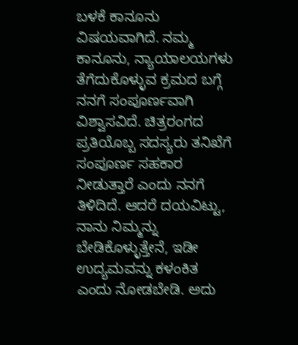ಬಳಕೆ ಕಾನೂನು ವಿಷಯವಾಗಿದೆ. ನಮ್ಮ ಕಾನೂನು, ನ್ಯಾಯಾಲಯಗಳು ತೆಗೆದುಕೊಳ್ಳುವ ಕ್ರಮದ ಬಗ್ಗೆ ನನಗೆ ಸಂಪೂರ್ಣವಾಗಿ ವಿಶ್ವಾಸವಿದೆ. ಚಿತ್ರರಂಗದ ಪ್ರತಿಯೊಬ್ಬ ಸದಸ್ಯರು ತನಿಖೆಗೆ ಸಂಪೂರ್ಣ ಸಹಕಾರ ನೀಡುತ್ತಾರೆ ಎಂದು ನನಗೆ ತಿಳಿದಿದೆ. ಆದರೆ ದಯವಿಟ್ಟು, ನಾನು ನಿಮ್ಮನ್ನು ಬೇಡಿಕೊಳ್ಳುತ್ತೇನೆ, ಇಡೀ ಉದ್ಯಮವನ್ನು ಕಳಂಕಿತ ಎಂದು ನೋಡಬೇಡಿ. ಅದು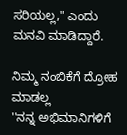ಸರಿಯಲ್ಲ," ಎಂದು ಮನವಿ ಮಾಡಿದ್ದಾರೆ.

ನಿಮ್ಮ ನಂಬಿಕೆಗೆ ದ್ರೋಹ ಮಾಡಲ್ಲ
''ನನ್ನ ಅಭಿಮಾನಿಗಳಿಗೆ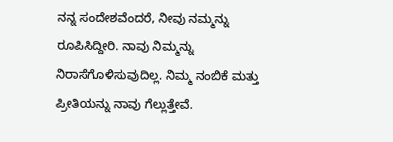ನನ್ನ ಸಂದೇಶವೆಂದರೆ, ನೀವು ನಮ್ಮನ್ನು ರೂಪಿಸಿದ್ದೀರಿ. ನಾವು ನಿಮ್ಮನ್ನು ನಿರಾಸೆಗೊಳಿಸುವುದಿಲ್ಲ. ನಿಮ್ಮ ನಂಬಿಕೆ ಮತ್ತು ಪ್ರೀತಿಯನ್ನು ನಾವು ಗೆಲ್ಲುತ್ತೇವೆ.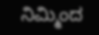ನಿಮ್ಮಿಂದ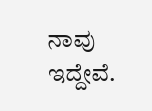ನಾವು ಇದ್ದೇವೆ.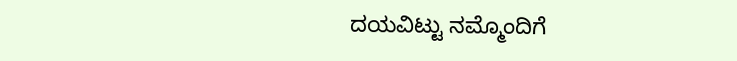ದಯವಿಟ್ಟು ನಮ್ಮೊಂದಿಗೆ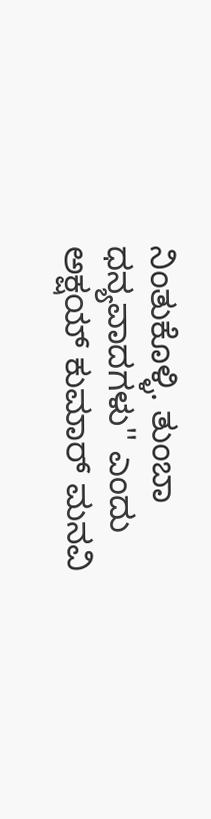ನಿಂತುಕೊಳ್ಳಿ. ತುಂಬಾ ಧನ್ಯವಾದಗಳು'' ಎಂದು ಅಕ್ಷಯ್ ಕುಮಾರ್ ಮನವಿ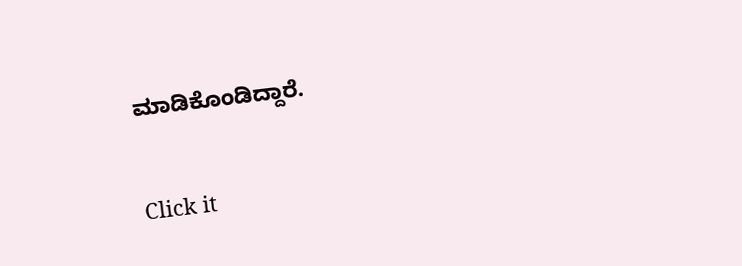ಮಾಡಿಕೊಂಡಿದ್ದಾರೆ.


Click it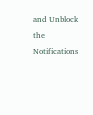and Unblock the Notifications